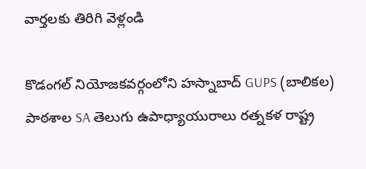వార్తలకు తిరిగి వెళ్లండి

కొడంగల్ నియోజకవర్గంలోని హస్నాబాద్ GUPS (బాలికల) పాఠశాల SA తెలుగు ఉపాధ్యాయురాలు రత్నకళ రాష్ట్ర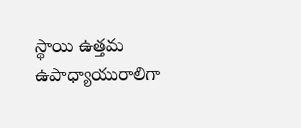స్థాయి ఉత్తమ ఉపాధ్యాయురాలిగా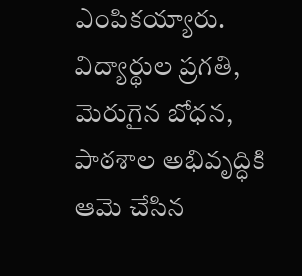ఎంపికయ్యారు.
విద్యార్థుల ప్రగతి, మెరుగైన బోధన, పాఠశాల అభివృద్ధికి ఆమె చేసిన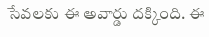సేవలకు ఈ అవార్డు దక్కింది. ఈ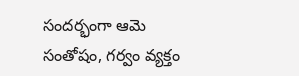సందర్భంగా ఆమె సంతోషం, గర్వం వ్యక్తం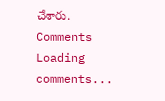చేశారు.
Comments
Loading comments...